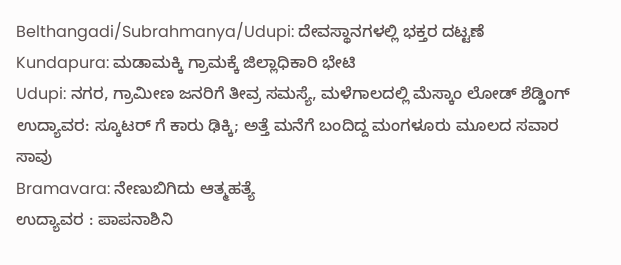Belthangadi/Subrahmanya/Udupi: ದೇವಸ್ಥಾನಗಳಲ್ಲಿ ಭಕ್ತರ ದಟ್ಟಣೆ
Kundapura: ಮಡಾಮಕ್ಕಿ ಗ್ರಾಮಕ್ಕೆ ಜಿಲ್ಲಾಧಿಕಾರಿ ಭೇಟಿ
Udupi: ನಗರ, ಗ್ರಾಮೀಣ ಜನರಿಗೆ ತೀವ್ರ ಸಮಸ್ಯೆ, ಮಳೆಗಾಲದಲ್ಲಿ ಮೆಸ್ಕಾಂ ಲೋಡ್ ಶೆಡ್ಡಿಂಗ್
ಉದ್ಯಾವರ: ಸ್ಕೂಟರ್ ಗೆ ಕಾರು ಢಿಕ್ಕಿ; ಅತ್ತೆ ಮನೆಗೆ ಬಂದಿದ್ದ ಮಂಗಳೂರು ಮೂಲದ ಸವಾರ ಸಾವು
Bramavara: ನೇಣುಬಿಗಿದು ಆತ್ಮಹತ್ಯೆ
ಉದ್ಯಾವರ : ಪಾಪನಾಶಿನಿ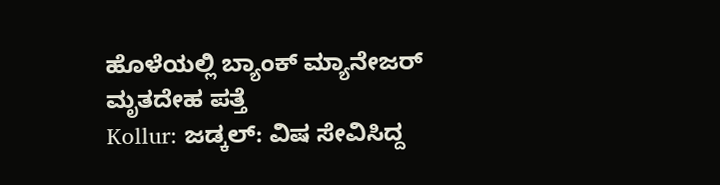ಹೊಳೆಯಲ್ಲಿ ಬ್ಯಾಂಕ್ ಮ್ಯಾನೇಜರ್ ಮೃತದೇಹ ಪತ್ತೆ
Kollur: ಜಡ್ಕಲ್: ವಿಷ ಸೇವಿಸಿದ್ದ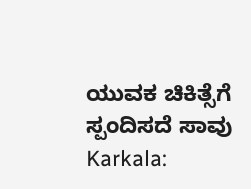ಯುವಕ ಚಿಕಿತ್ಸೆಗೆ ಸ್ಪಂದಿಸದೆ ಸಾವು
Karkala: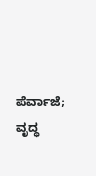ಪೆರ್ವಾಜೆ; ವೃದ್ಧ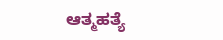ಆತ್ಮಹತ್ಯೆ